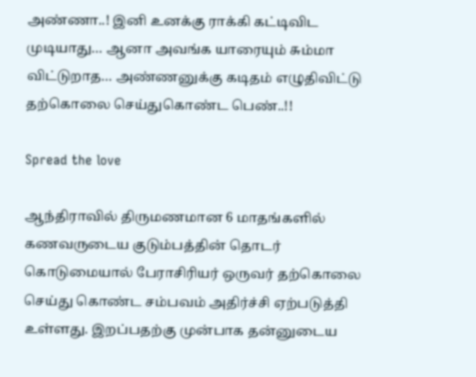அண்ணா..! இனி உனக்கு ராக்கி கட்டிவிட முடியாது… ஆனா அவங்க யாரையும் சும்மா விட்டுறாத… அண்ணனுக்கு கடிதம் எழுதிவிட்டு தற்கொலை செய்துகொண்ட பெண்..!!

Spread the love

ஆந்திராவில் திருமணமான 6 மாதங்களில் கணவருடைய குடும்பத்தின் தொடர் கொடுமையால் பேராசிரியர் ஒருவர் தற்கொலை செய்து கொண்ட சம்பவம் அதிர்ச்சி ஏற்படுத்தி உள்ளது. இறப்பதற்கு முன்பாக தன்னுடைய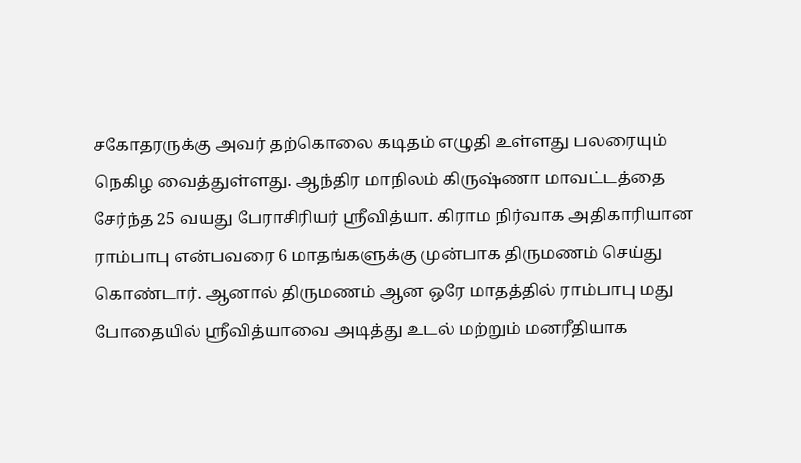சகோதரருக்கு அவர் தற்கொலை கடிதம் எழுதி உள்ளது பலரையும் நெகிழ வைத்துள்ளது. ஆந்திர மாநிலம் கிருஷ்ணா மாவட்டத்தை சேர்ந்த 25 வயது பேராசிரியர் ஸ்ரீவித்யா. கிராம நிர்வாக அதிகாரியான ராம்பாபு என்பவரை 6 மாதங்களுக்கு முன்பாக திருமணம் செய்து கொண்டார். ஆனால் திருமணம் ஆன ஒரே மாதத்தில் ராம்பாபு மது போதையில் ஸ்ரீவித்யாவை அடித்து உடல் மற்றும் மனரீதியாக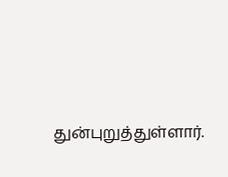துன்புறுத்துள்ளார்.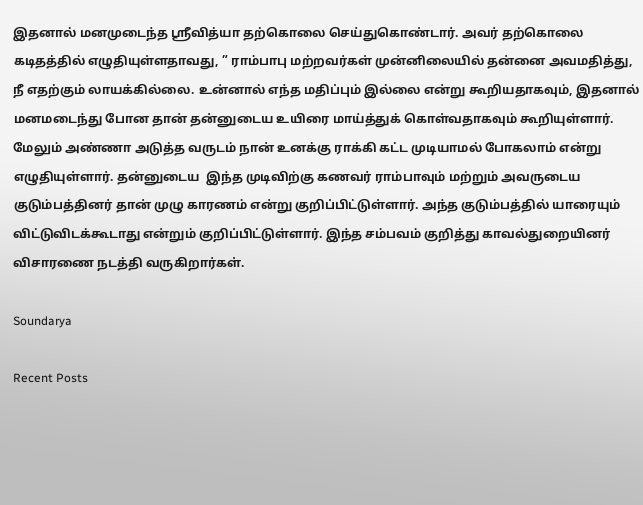இதனால் மனமுடைந்த ஸ்ரீவித்யா தற்கொலை செய்துகொண்டார். அவர் தற்கொலை கடிதத்தில் எழுதியுள்ளதாவது, ” ராம்பாபு மற்றவர்கள் முன்னிலையில் தன்னை அவமதித்து, நீ எதற்கும் லாயக்கில்லை. உன்னால் எந்த மதிப்பும் இல்லை என்று கூறியதாகவும், இதனால் மனமடைந்து போன தான் தன்னுடைய உயிரை மாய்த்துக் கொள்வதாகவும் கூறியுள்ளார்.  மேலும் அண்ணா அடுத்த வருடம் நான் உனக்கு ராக்கி கட்ட முடியாமல் போகலாம் என்று எழுதியுள்ளார். தன்னுடைய  இந்த முடிவிற்கு கணவர் ராம்பாவும் மற்றும் அவருடைய குடும்பத்தினர் தான் முழு காரணம் என்று குறிப்பிட்டுள்ளார். அந்த குடும்பத்தில் யாரையும் விட்டுவிடக்கூடாது என்றும் குறிப்பிட்டுள்ளார். இந்த சம்பவம் குறித்து காவல்துறையினர் விசாரணை நடத்தி வருகிறார்கள்.

Soundarya

Recent Posts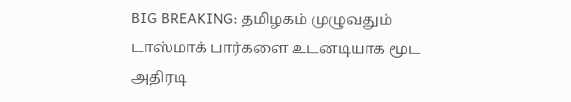BIG BREAKING: தமிழகம் முழுவதும் டாஸ்மாக் பார்களை உடனடியாக மூட அதிரடி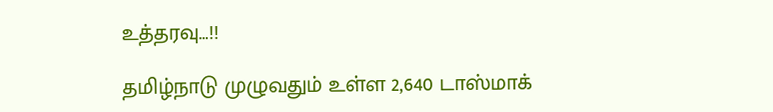உத்தரவு…!!

தமிழ்நாடு முழுவதும் உள்ள 2,640 டாஸ்மாக்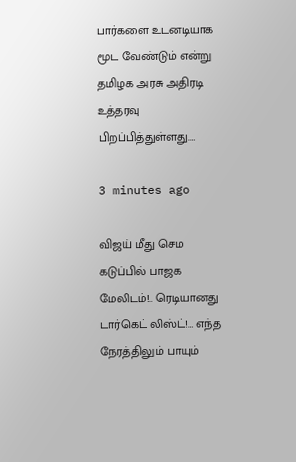பார்களை உடனடியாக மூட வேண்டும் என்று தமிழக அரசு அதிரடி உத்தரவு பிறப்பித்துள்ளது.…

3 minutes ago

விஜய் மீது செம கடுப்பில் பாஜக மேலிடம்!.. ரெடியானது டார்கெட் லிஸ்ட்!… எந்த நேரத்திலும் பாயும்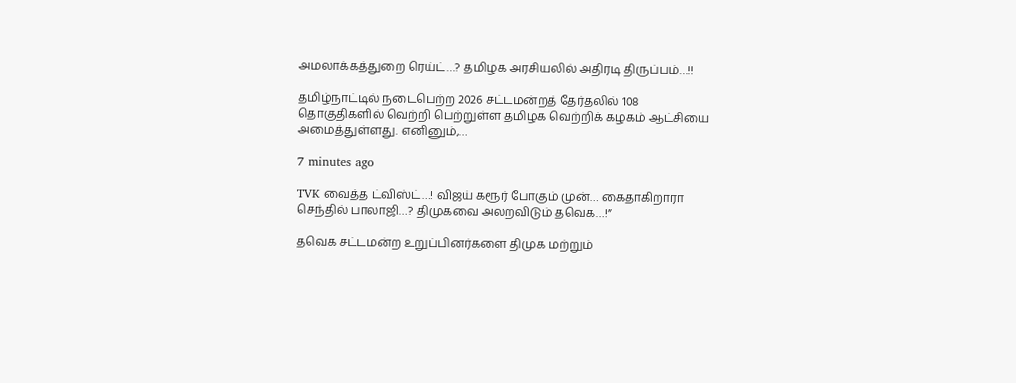அமலாக்கத்துறை ரெய்ட்…? தமிழக அரசியலில் அதிரடி திருப்பம்…!!

தமிழ்நாட்டில் நடைபெற்ற 2026 சட்டமன்றத் தேர்தலில் 108 தொகுதிகளில் வெற்றி பெற்றுள்ள தமிழக வெற்றிக் கழகம் ஆட்சியை அமைத்துள்ளது. எனினும்,…

7 minutes ago

TVK வைத்த ட்விஸ்ட்…! விஜய் கரூர் போகும் முன்… கைதாகிறாரா செந்தில் பாலாஜி…? திமுகவை அலறவிடும் தவெக…!”

தவெக சட்டமன்ற உறுப்பினர்களை திமுக மற்றும்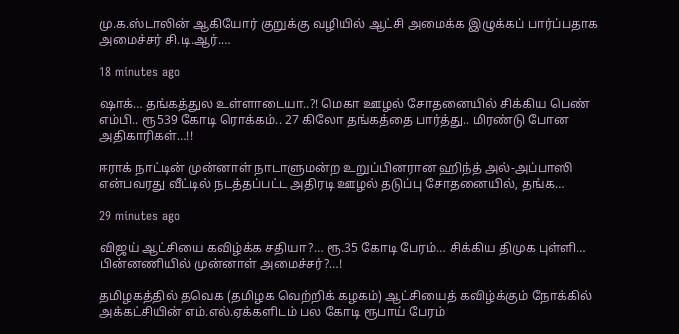மு.க.ஸ்டாலின் ஆகியோர் குறுக்கு வழியில் ஆட்சி அமைக்க இழுக்கப் பார்ப்பதாக அமைச்சர் சி.டி.ஆர்.…

18 minutes ago

ஷாக்… தங்கத்துல உள்ளாடையா..?! மெகா ஊழல் சோதனையில் சிக்கிய பெண் எம்பி.. ரூ539 கோடி ரொக்கம்.. 27 கிலோ தங்கத்தை பார்த்து.. மிரண்டு போன அதிகாரிகள்…!!

ஈராக் நாட்டின் முன்னாள் நாடாளுமன்ற உறுப்பினரான ஹிந்த் அல்-அப்பாஸி என்பவரது வீட்டில் நடத்தப்பட்ட அதிரடி ஊழல் தடுப்பு சோதனையில், தங்க…

29 minutes ago

விஜய் ஆட்சியை கவிழ்க்க சதியா?… ரூ.35 கோடி பேரம்… சிக்கிய திமுக புள்ளி… பின்னணியில் முன்னாள் அமைச்சர்?…!

தமிழகத்தில் தவெக (தமிழக வெற்றிக் கழகம்) ஆட்சியைத் கவிழ்க்கும் நோக்கில் அக்கட்சியின் எம்.எல்.ஏக்களிடம் பல கோடி ரூபாய் பேரம்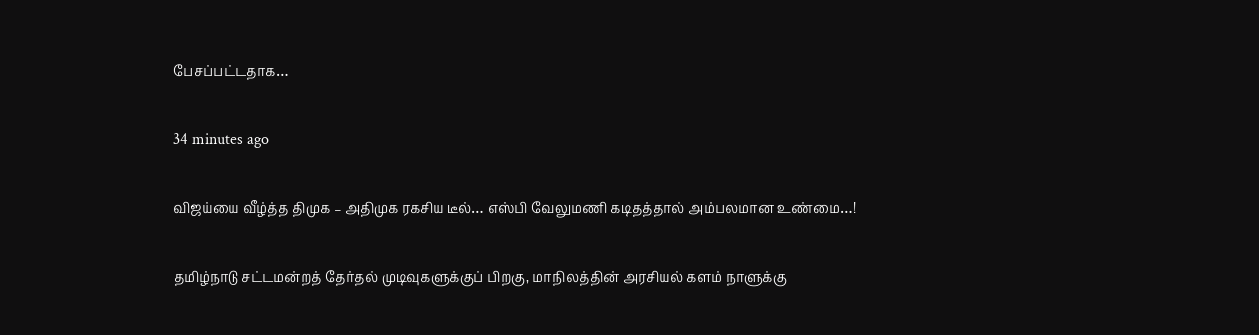பேசப்பட்டதாக…

34 minutes ago

விஜய்யை வீழ்த்த திமுக – அதிமுக ரகசிய டீல்… எஸ்பி வேலுமணி கடிதத்தால் அம்பலமான உண்மை…!

தமிழ்நாடு சட்டமன்றத் தேர்தல் முடிவுகளுக்குப் பிறகு, மாநிலத்தின் அரசியல் களம் நாளுக்கு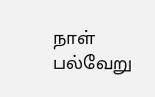நாள் பல்வேறு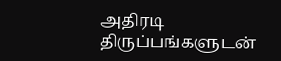அதிரடி திருப்பங்களுடன்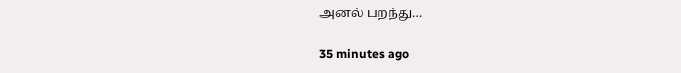அனல் பறந்து…

35 minutes ago